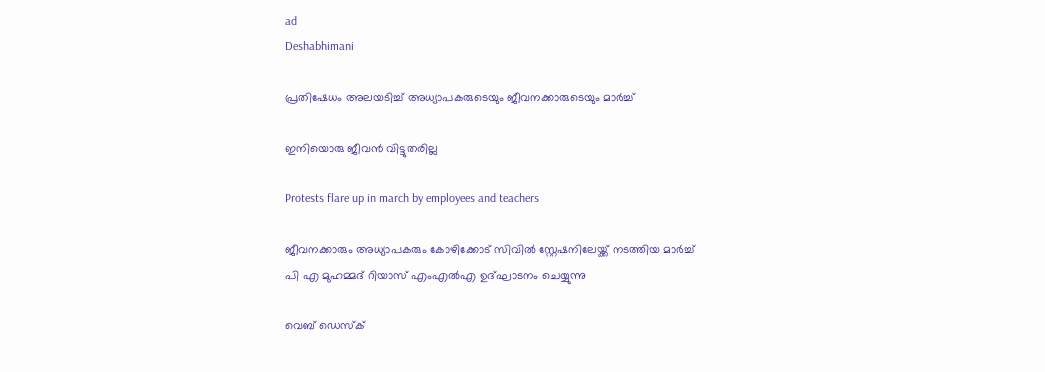ad
Deshabhimani

പ്രതിഷേധം അലയടിച്ച്‌ അധ്യാപകരുടെയും ജീവനക്കാരുടെയും മാർച്ച്‌

ഇനിയൊരു ജീവൻ വിട്ടുതരില്ല

Protests flare up in march by employees and teachers

ജീവനക്കാരും അധ്യാപകരും കോഴിക്കോട് സിവിൽ സ്റ്റേഷനിലേയ്ക്ക് നടത്തിയ മാർച്ച് പി എ മുഹമ്മദ്‌ റിയാസ് എംഎൽഎ ഉദ്ഘാടനം ചെയ്യുന്നു

വെബ് ഡെസ്ക്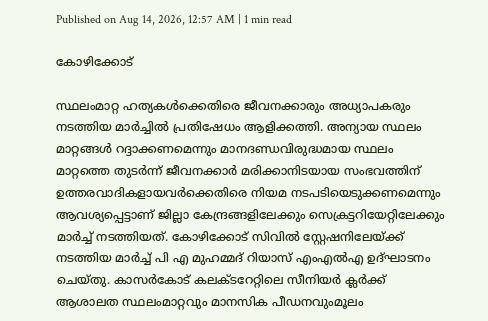Published on Aug 14, 2026, 12:57 AM | 1 min read

കോഴിക്കോട്

സ്ഥലംമാറ്റ ഹത്യകൾക്കെതിരെ ജീവനക്കാരും അധ്യാപകരും നടത്തിയ മാർച്ചിൽ പ്രതിഷേധം ആളിക്കത്തി. അന്യായ സ്ഥലം മാറ്റങ്ങൾ റദ്ദാക്കണമെന്നും മാനദണ്ഡവിരുദ്ധമായ സ്ഥലം മാറ്റത്തെ തുടർന്ന്‌ ജീവനക്കാർ മരിക്കാനിടയായ സംഭവത്തിന്‌ ഉത്തരവാദികളായവർക്കെതിരെ നിയമ നടപടിയെടുക്കണമെന്നും ആവശ്യപ്പെട്ടാണ് ജില്ലാ കേന്ദ്രങ്ങളിലേക്കും സെക്രട്ടറിയേറ്റിലേക്കും മാർച്ച് നടത്തിയത്. കോഴിക്കോട് സിവിൽ സ്റ്റേഷനിലേയ്ക്ക് നടത്തിയ മാർച്ച് പി എ മുഹമ്മദ്‌ റിയാസ് എംഎൽഎ ഉദ്ഘാടനം ചെയ്തു. കാസർകോട് കലക്ടറേറ്റിലെ സീനിയർ ക്ലർക്ക് ആശാലത സ്ഥലംമാറ്റവും മാനസിക പീഡനവുംമൂലം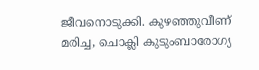ജീവനൊടുക്കി. കുഴഞ്ഞുവീണ് മരിച്ച, ചൊക്ലി കുടുംബാരോഗ്യ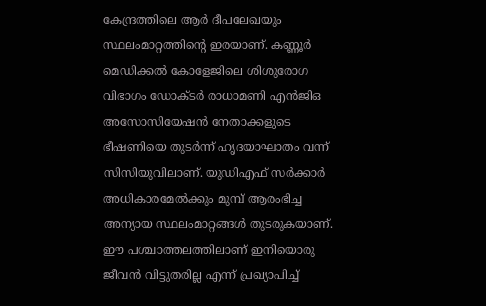കേന്ദ്രത്തിലെ ആർ ദീപലേഖയും സ്ഥലംമാറ്റത്തിന്റെ ഇരയാണ്. കണ്ണൂർ മെഡിക്കൽ കോളേജിലെ ശിശുരോഗ വിഭാഗം ഡോക്ടർ രാധാമണി എൻജിഒ അസോസിയേഷൻ നേതാക്കളുടെ ഭീഷണിയെ തുടർന്ന് ഹൃദയാഘാതം വന്ന് സിസിയുവിലാണ്. യുഡിഎഫ് സർക്കാർ അധികാരമേൽക്കും മുമ്പ് ആരംഭിച്ച അന്യായ സ്ഥലംമാറ്റങ്ങൾ തുടരുകയാണ്. ഈ പശ്ചാത്തലത്തിലാണ് ഇനിയൊരു ജീവൻ വിട്ടുതരില്ല എന്ന് പ്രഖ്യാപിച്ച്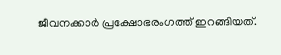ജീവനക്കാർ പ്രക്ഷോഭരംഗത്ത് ഇറങ്ങിയത്.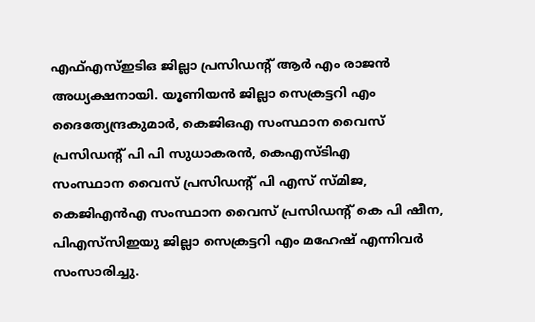എഫ്എസ്ഇടിഒ ജില്ലാ പ്രസിഡന്റ് ആർ എം രാജൻ അധ്യക്ഷനായി. യൂണിയൻ ജില്ലാ സെക്രട്ടറി എം ദൈത്യേന്ദ്രകുമാർ, കെജിഒഎ സംസ്ഥാന വൈസ് പ്രസിഡന്റ് പി പി സുധാകരൻ, കെഎസ്ടിഎ സംസ്ഥാന ‌വൈസ് പ്രസിഡന്റ് പി എസ് സ്മിജ, കെജിഎൻഎ സംസ്ഥാന ‌വൈസ് പ്രസിഡന്റ് കെ പി ഷീന, പിഎസ്‌സിഇയു ജില്ലാ സെക്രട്ടറി എം മഹേഷ് എന്നിവർ സംസാരിച്ചു.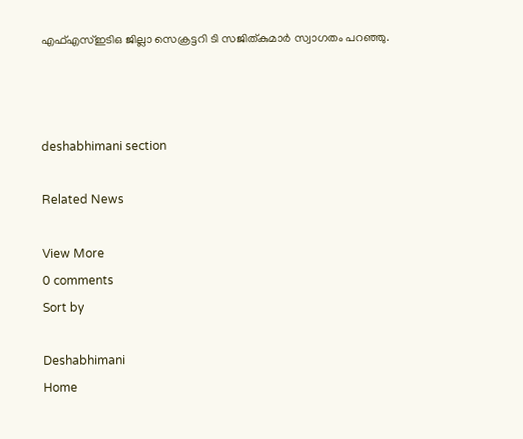എഫ്എസ്ഇടിഒ ജില്ലാ സെക്രട്ടറി ടി സജിത്കുമാർ സ്വാഗതം പറഞ്ഞു.



deshabhimani section

Related News

View More
0 comments
Sort by

Deshabhimani
Home